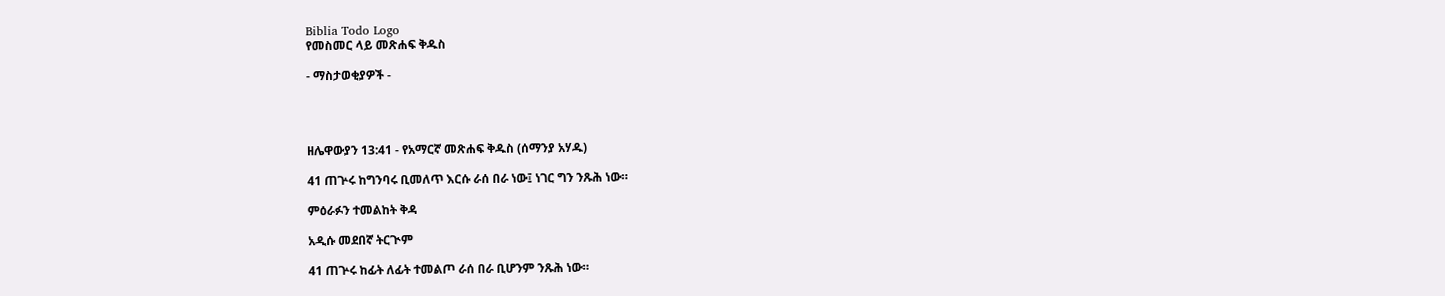Biblia Todo Logo
የመስመር ላይ መጽሐፍ ቅዱስ

- ማስታወቂያዎች -




ዘሌዋውያን 13:41 - የአማርኛ መጽሐፍ ቅዱስ (ሰማንያ አሃዱ)

41 ጠጕሩ ከግንባሩ ቢመለጥ እርሱ ራሰ በራ ነው፤ ነገር ግን ንጹሕ ነው።

ምዕራፉን ተመልከት ቅዳ

አዲሱ መደበኛ ትርጒም

41 ጠጕሩ ከፊት ለፊት ተመልጦ ራሰ በራ ቢሆንም ንጹሕ ነው።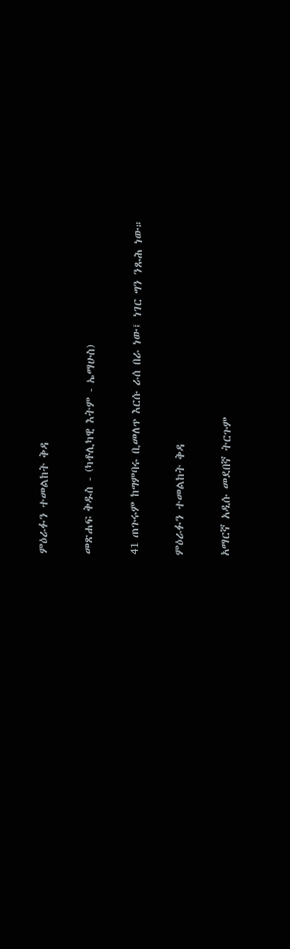ምዕራፉን ተመልከት ቅዳ

መጽሐፍ ቅዱስ - (ካቶሊካዊ እትም - ኤማሁስ)

41 ጠጉሩም ከግምባሩ ቢመለጥ እርሱ ራሰ በራ ነው፤ ነገር ግን ንጹሕ ነው።

ምዕራፉን ተመልከት ቅዳ

አማርኛ አዲሱ መደበኛ ትርጉም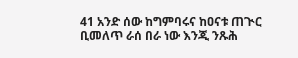41 አንድ ሰው ከግምባሩና ከዐናቱ ጠጒር ቢመለጥ ራሰ በራ ነው እንጂ ንጹሕ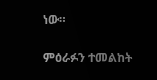ነው።

ምዕራፉን ተመልከት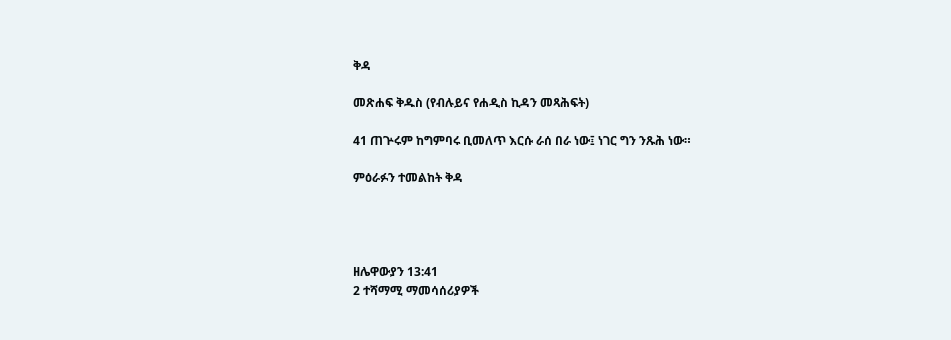ቅዳ

መጽሐፍ ቅዱስ (የብሉይና የሐዲስ ኪዳን መጻሕፍት)

41 ጠጕሩም ከግምባሩ ቢመለጥ እርሱ ራሰ በራ ነው፤ ነገር ግን ንጹሕ ነው።

ምዕራፉን ተመልከት ቅዳ




ዘሌዋውያን 13:41
2 ተሻማሚ ማመሳሰሪያዎች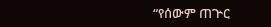“የሰውም ጠጕር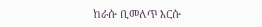ከራሱ ቢመለጥ እርሱ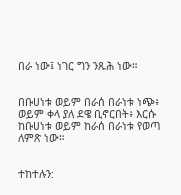በራ ነው፤ ነገር ግን ንጹሕ ነው።


በቡሀነቱ ወይም በራሰ በራነቱ ነጭ፥ ወይም ቀላ ያለ ደዌ ቢኖርበት፥ እርሱ ከቡሀነቱ ወይም ከራሰ በራነቱ የወጣ ለምጽ ነው።


ተከተሉን: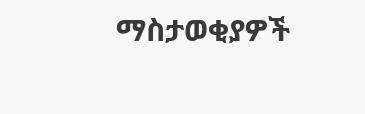ማስታወቂያዎች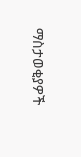ማስታወቂያዎች